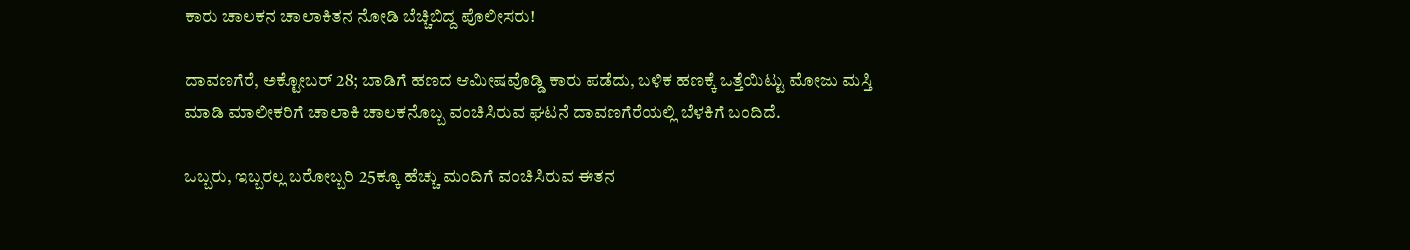ಕಾರು ಚಾಲಕನ ಚಾಲಾಕಿತನ ನೋಡಿ ಬೆಚ್ಚಿಬಿದ್ದ ಪೊಲೀಸರು!

ದಾವಣಗೆರೆ, ಅಕ್ಟೋಬರ್ 28; ಬಾಡಿಗೆ ಹಣದ ಆಮೀಷವೊಡ್ಡಿ ಕಾರು ಪಡೆದು, ಬಳಿಕ ಹಣಕ್ಕೆ ಒತ್ತೆಯಿಟ್ಟು ಮೋಜು ಮಸ್ತಿ ಮಾಡಿ ಮಾಲೀಕರಿಗೆ ಚಾಲಾಕಿ ಚಾಲಕನೊಬ್ಬ ವಂಚಿಸಿರುವ ಘಟನೆ ದಾವಣಗೆರೆಯಲ್ಲಿ ಬೆಳಕಿಗೆ ಬಂದಿದೆ.

ಒಬ್ಬರು, ಇಬ್ಬರಲ್ಲ ಬರೋಬ್ಬರಿ 25ಕ್ಕೂ ಹೆಚ್ಚು ಮಂದಿಗೆ ವಂಚಿಸಿರುವ ಈತನ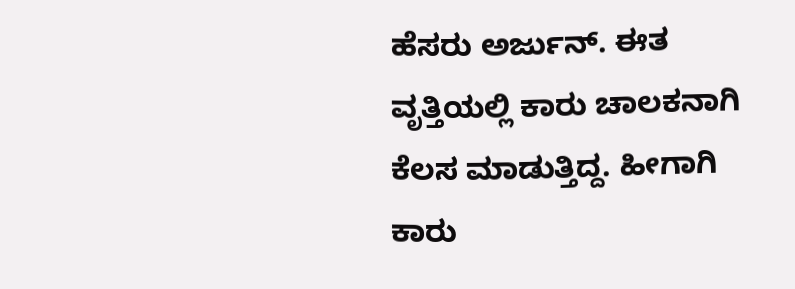ಹೆಸರು ಅರ್ಜುನ್. ಈತ ವೃತ್ತಿಯಲ್ಲಿ ಕಾರು ಚಾಲಕನಾಗಿ ಕೆಲಸ ಮಾಡುತ್ತಿದ್ದ. ಹೀಗಾಗಿ ಕಾರು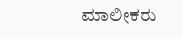ಮಾಲೀಕರು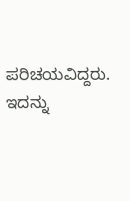ಪರಿಚಯವಿದ್ದರು. ಇದನ್ನು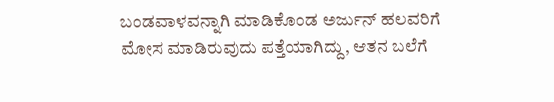ಬಂಡವಾಳವನ್ನಾಗಿ ಮಾಡಿಕೊಂಡ ಅರ್ಜುನ್ ಹಲವರಿಗೆ ಮೋಸ ಮಾಡಿರುವುದು ಪತ್ತೆಯಾಗಿದ್ದು, ಆತನ ಬಲೆಗೆ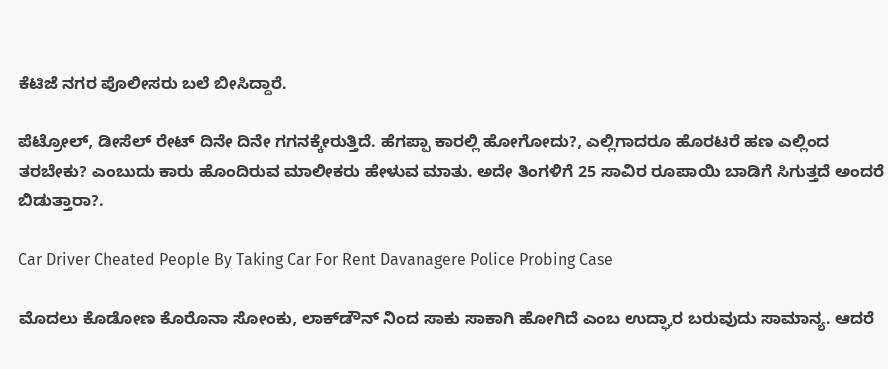ಕೆಟಿಜೆ ನಗರ ಪೊಲೀಸರು ಬಲೆ ಬೀಸಿದ್ದಾರೆ.

ಪೆಟ್ರೋಲ್, ಡೀಸೆಲ್ ರೇಟ್ ದಿನೇ ದಿನೇ ಗಗನಕ್ಕೇರುತ್ತಿದೆ. ಹೆಗಪ್ಪಾ ಕಾರಲ್ಲಿ ಹೋಗೋದು?, ಎಲ್ಲಿಗಾದರೂ ಹೊರಟರೆ ಹಣ ಎಲ್ಲಿಂದ ತರಬೇಕು? ಎಂಬುದು ಕಾರು ಹೊಂದಿರುವ ಮಾಲೀಕರು ಹೇಳುವ ಮಾತು. ಅದೇ ತಿಂಗಳಿಗೆ 25 ಸಾವಿರ ರೂಪಾಯಿ ಬಾಡಿಗೆ ಸಿಗುತ್ತದೆ ಅಂದರೆ ಬಿಡುತ್ತಾರಾ?.

Car Driver Cheated People By Taking Car For Rent Davanagere Police Probing Case

ಮೊದಲು ಕೊಡೋಣ ಕೊರೊನಾ ಸೋಂಕು, ಲಾಕ್‌ಡೌನ್‌ ನಿಂದ ಸಾಕು ಸಾಕಾಗಿ ಹೋಗಿದೆ ಎಂಬ ಉದ್ಘಾರ ಬರುವುದು ಸಾಮಾನ್ಯ. ಆದರೆ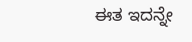ಈತ ಇದನ್ನೇ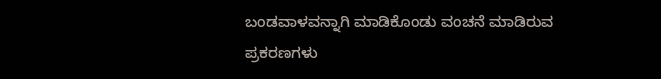ಬಂಡವಾಳವನ್ನಾಗಿ ಮಾಡಿಕೊಂಡು ವಂಚನೆ ಮಾಡಿರುವ ಪ್ರಕರಣಗಳು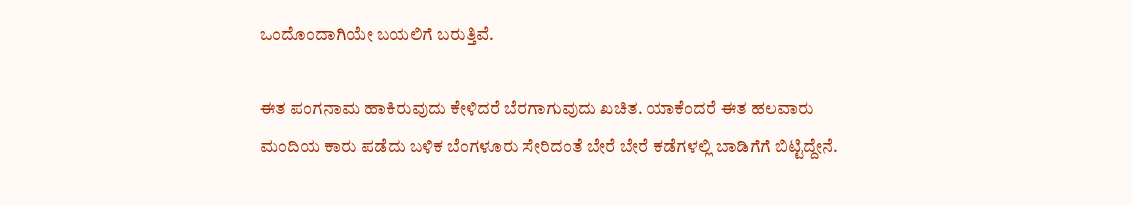ಒಂದೊಂದಾಗಿಯೇ ಬಯಲಿಗೆ ಬರುತ್ತಿವೆ.

ಈತ ಪಂಗನಾಮ ಹಾಕಿರುವುದು ಕೇಳಿದರೆ ಬೆರಗಾಗುವುದು ಖಚಿತ. ಯಾಕೆಂದರೆ ಈತ ಹಲವಾರು ಮಂದಿಯ ಕಾರು ಪಡೆದು ಬಳಿಕ ಬೆಂಗಳೂರು ಸೇರಿದಂತೆ ಬೇರೆ ಬೇರೆ ಕಡೆಗಳಲ್ಲಿ ಬಾಡಿಗೆಗೆ ಬಿಟ್ಟಿದ್ದೇನೆ.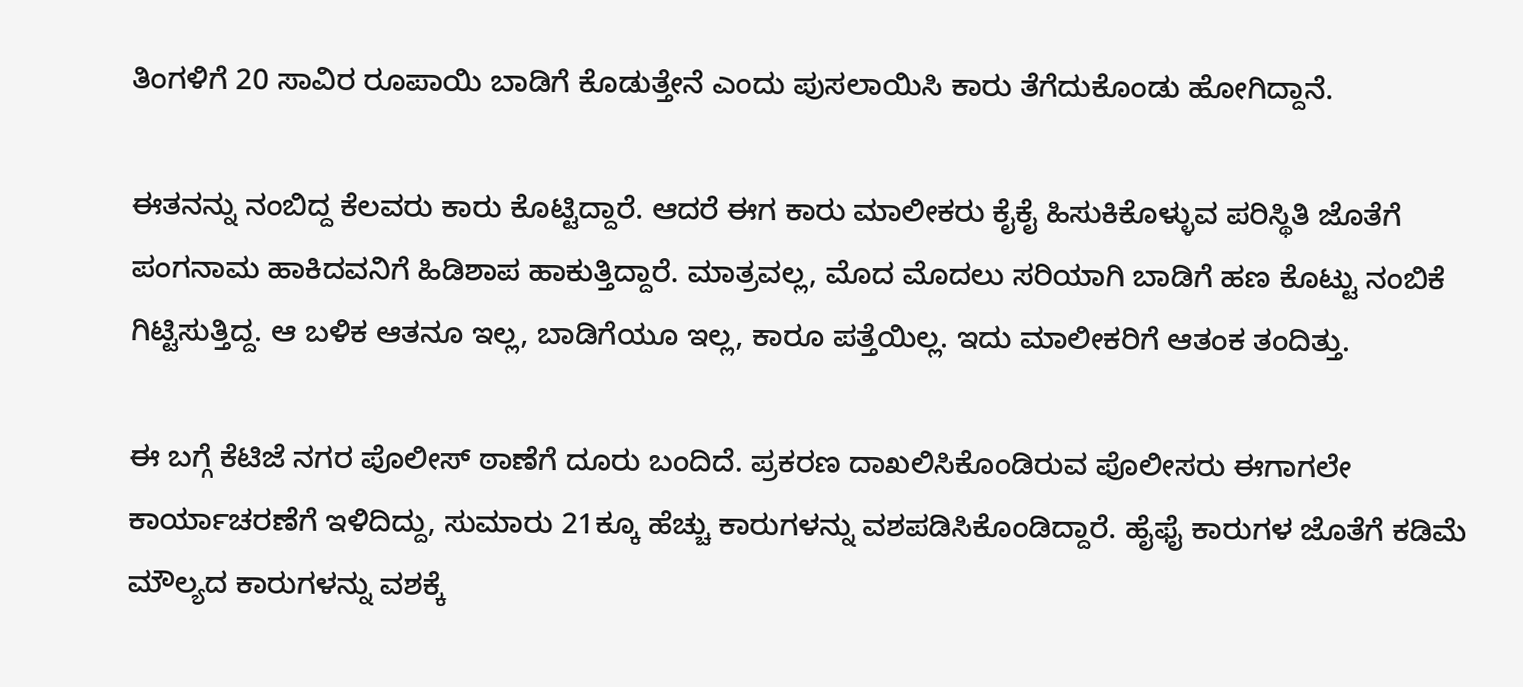ತಿಂಗಳಿಗೆ 20 ಸಾವಿರ ರೂಪಾಯಿ ಬಾಡಿಗೆ ಕೊಡುತ್ತೇನೆ ಎಂದು ಪುಸಲಾಯಿಸಿ ಕಾರು ತೆಗೆದುಕೊಂಡು ಹೋಗಿದ್ದಾನೆ.

ಈತನನ್ನು ನಂಬಿದ್ದ ಕೆಲವರು ಕಾರು ಕೊಟ್ಟಿದ್ದಾರೆ. ಆದರೆ ಈಗ ಕಾರು ಮಾಲೀಕರು ಕೈಕೈ ಹಿಸುಕಿಕೊಳ್ಳುವ ಪರಿಸ್ಥಿತಿ ಜೊತೆಗೆ ಪಂಗನಾಮ ಹಾಕಿದವನಿಗೆ ಹಿಡಿಶಾಪ ಹಾಕುತ್ತಿದ್ದಾರೆ. ಮಾತ್ರವಲ್ಲ, ಮೊದ ಮೊದಲು ಸರಿಯಾಗಿ ಬಾಡಿಗೆ ಹಣ ಕೊಟ್ಟು ನಂಬಿಕೆ ಗಿಟ್ಟಿಸುತ್ತಿದ್ದ. ಆ ಬಳಿಕ ಆತನೂ ಇಲ್ಲ, ಬಾಡಿಗೆಯೂ ಇಲ್ಲ, ಕಾರೂ ಪತ್ತೆಯಿಲ್ಲ. ಇದು ಮಾಲೀಕರಿಗೆ ಆತಂಕ ತಂದಿತ್ತು.

ಈ ಬಗ್ಗೆ ಕೆಟಿಜೆ ನಗರ ಪೊಲೀಸ್ ಠಾಣೆಗೆ ದೂರು ಬಂದಿದೆ. ಪ್ರಕರಣ ದಾಖಲಿಸಿಕೊಂಡಿರುವ ಪೊಲೀಸರು ಈಗಾಗಲೇ ಕಾರ್ಯಾಚರಣೆಗೆ ಇಳಿದಿದ್ದು, ಸುಮಾರು 21ಕ್ಕೂ ಹೆಚ್ಚು ಕಾರುಗಳನ್ನು ವಶಪಡಿಸಿಕೊಂಡಿದ್ದಾರೆ. ಹೈಫೈ ಕಾರುಗಳ ಜೊತೆಗೆ ಕಡಿಮೆ ಮೌಲ್ಯದ ಕಾರುಗಳನ್ನು ವಶಕ್ಕೆ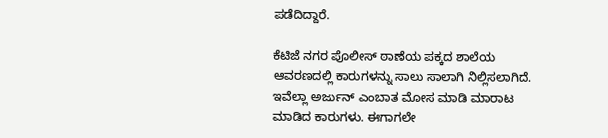ಪಡೆದಿದ್ದಾರೆ.

ಕೆಟಿಜೆ ನಗರ ಪೊಲೀಸ್ ಠಾಣೆಯ ಪಕ್ಕದ ಶಾಲೆಯ ಆವರಣದಲ್ಲಿ ಕಾರುಗಳನ್ನು ಸಾಲು ಸಾಲಾಗಿ ನಿಲ್ಲಿಸಲಾಗಿದೆ. ಇವೆಲ್ಲಾ ಅರ್ಜುನ್ ಎಂಬಾತ ಮೋಸ ಮಾಡಿ ಮಾರಾಟ ಮಾಡಿದ ಕಾರುಗಳು. ಈಗಾಗಲೇ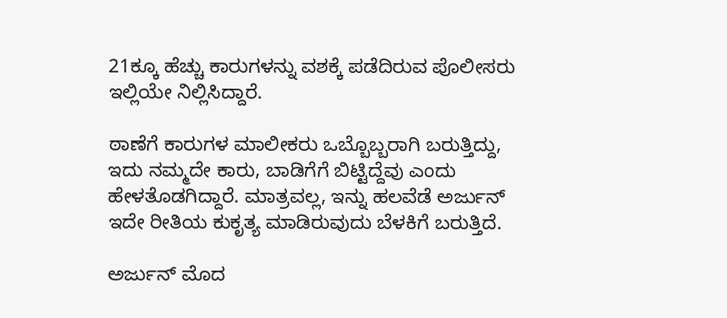21ಕ್ಕೂ ಹೆಚ್ಚು ಕಾರುಗಳನ್ನು ವಶಕ್ಕೆ ಪಡೆದಿರುವ ಪೊಲೀಸರು ಇಲ್ಲಿಯೇ ನಿಲ್ಲಿಸಿದ್ದಾರೆ.

ಠಾಣೆಗೆ ಕಾರುಗಳ ಮಾಲೀಕರು ಒಬ್ಬೊಬ್ಬರಾಗಿ ಬರುತ್ತಿದ್ದು, ಇದು ನಮ್ಮದೇ ಕಾರು, ಬಾಡಿಗೆಗೆ ಬಿಟ್ಟಿದ್ದೆವು ಎಂದು ಹೇಳತೊಡಗಿದ್ದಾರೆ. ಮಾತ್ರವಲ್ಲ, ಇನ್ನು ಹಲವೆಡೆ ಅರ್ಜುನ್ ಇದೇ ರೀತಿಯ ಕುಕೃತ್ಯ ಮಾಡಿರುವುದು ಬೆಳಕಿಗೆ ಬರುತ್ತಿದೆ.

ಅರ್ಜುನ್ ಮೊದ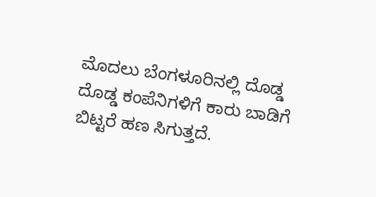ಮೊದಲು ಬೆಂಗಳೂರಿನಲ್ಲಿ ದೊಡ್ಡ ದೊಡ್ಡ ಕಂಪೆನಿಗಳಿಗೆ ಕಾರು ಬಾಡಿಗೆ ಬಿಟ್ಟರೆ ಹಣ ಸಿಗುತ್ತದೆ.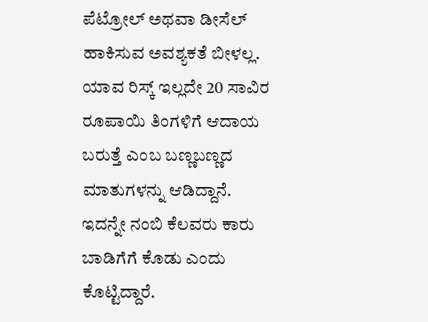ಪೆಟ್ರೋಲ್ ಅಥವಾ ಡೀಸೆಲ್ ಹಾಕಿಸುವ ಅವಶ್ಯಕತೆ ಬೀಳಲ್ಲ. ಯಾವ ರಿಸ್ಕ್ ಇಲ್ಲದೇ 20 ಸಾವಿರ ರೂಪಾಯಿ ತಿಂಗಳಿಗೆ ಆದಾಯ ಬರುತ್ತೆ ಎಂಬ ಬಣ್ಣಬಣ್ಣದ ಮಾತುಗಳನ್ನು ಆಡಿದ್ದಾನೆ. ಇದನ್ನೇ ನಂಬಿ ಕೆಲವರು ಕಾರು ಬಾಡಿಗೆಗೆ ಕೊಡು ಎಂದು ಕೊಟ್ಟಿದ್ದಾರೆ.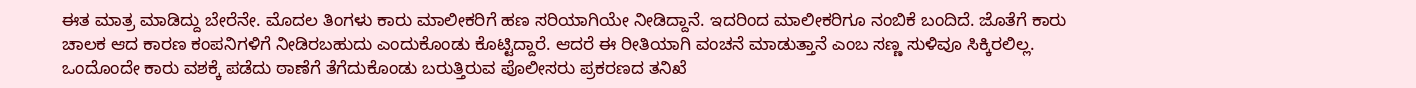ಈತ ಮಾತ್ರ ಮಾಡಿದ್ದು ಬೇರೆನೇ. ಮೊದಲ ತಿಂಗಳು ಕಾರು ಮಾಲೀಕರಿಗೆ ಹಣ ಸರಿಯಾಗಿಯೇ ನೀಡಿದ್ದಾನೆ. ಇದರಿಂದ ಮಾಲೀಕರಿಗೂ ನಂಬಿಕೆ ಬಂದಿದೆ. ಜೊತೆಗೆ ಕಾರು ಚಾಲಕ ಆದ ಕಾರಣ ಕಂಪನಿಗಳಿಗೆ ನೀಡಿರಬಹುದು ಎಂದುಕೊಂಡು ಕೊಟ್ಟಿದ್ದಾರೆ. ಆದರೆ ಈ ರೀತಿಯಾಗಿ ವಂಚನೆ ಮಾಡುತ್ತಾನೆ ಎಂಬ ಸಣ್ಣ ಸುಳಿವೂ ಸಿಕ್ಕಿರಲಿಲ್ಲ. ಒಂದೊಂದೇ ಕಾರು ವಶಕ್ಕೆ ಪಡೆದು ಠಾಣೆಗೆ ತೆಗೆದುಕೊಂಡು ಬರುತ್ತಿರುವ ಪೊಲೀಸರು ಪ್ರಕರಣದ ತನಿಖೆ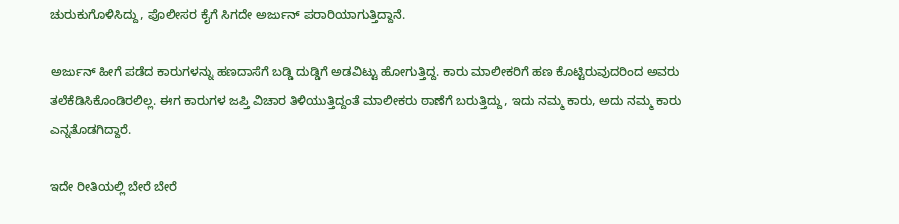ಚುರುಕುಗೊಳಿಸಿದ್ದು, ಪೊಲೀಸರ ಕೈಗೆ ಸಿಗದೇ ಅರ್ಜುನ್ ಪರಾರಿಯಾಗುತ್ತಿದ್ದಾನೆ.

ಅರ್ಜುನ್ ಹೀಗೆ ಪಡೆದ ಕಾರುಗಳನ್ನು ಹಣದಾಸೆಗೆ ಬಡ್ಡಿ ದುಡ್ಡಿಗೆ ಅಡವಿಟ್ಟು ಹೋಗುತ್ತಿದ್ದ. ಕಾರು ಮಾಲೀಕರಿಗೆ ಹಣ ಕೊಟ್ಟಿರುವುದರಿಂದ ಅವರು ತಲೆಕೆಡಿಸಿಕೊಂಡಿರಲಿಲ್ಲ. ಈಗ ಕಾರುಗಳ ಜಪ್ತಿ ವಿಚಾರ ತಿಳಿಯುತ್ತಿದ್ದಂತೆ ಮಾಲೀಕರು ಠಾಣೆಗೆ ಬರುತ್ತಿದ್ದು, ಇದು ನಮ್ಮ ಕಾರು, ಅದು ನಮ್ಮ ಕಾರು ಎನ್ನತೊಡಗಿದ್ದಾರೆ.

ಇದೇ ರೀತಿಯಲ್ಲಿ ಬೇರೆ ಬೇರೆ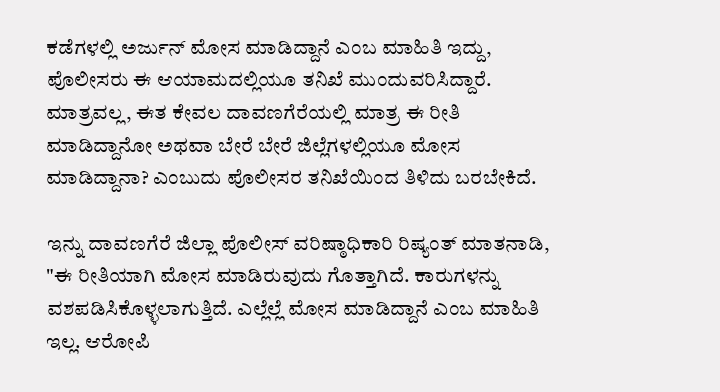ಕಡೆಗಳಲ್ಲಿ ಅರ್ಜುನ್ ಮೋಸ ಮಾಡಿದ್ದಾನೆ ಎಂಬ ಮಾಹಿತಿ ಇದ್ದು, ಪೊಲೀಸರು ಈ ಆಯಾಮದಲ್ಲಿಯೂ ತನಿಖೆ ಮುಂದುವರಿಸಿದ್ದಾರೆ. ಮಾತ್ರವಲ್ಲ, ಈತ ಕೇವಲ ದಾವಣಗೆರೆಯಲ್ಲಿ ಮಾತ್ರ ಈ ರೀತಿ ಮಾಡಿದ್ದಾನೋ ಅಥವಾ ಬೇರೆ ಬೇರೆ ಜಿಲ್ಲೆಗಳಲ್ಲಿಯೂ ಮೋಸ ಮಾಡಿದ್ದಾನಾ? ಎಂಬುದು ಪೊಲೀಸರ ತನಿಖೆಯಿಂದ ತಿಳಿದು ಬರಬೇಕಿದೆ.

ಇನ್ನು ದಾವಣಗೆರೆ ಜಿಲ್ಲಾ ಪೊಲೀಸ್ ವರಿಷ್ಠಾಧಿಕಾರಿ ರಿಷ್ಯಂತ್ ಮಾತನಾಡಿ, "ಈ ರೀತಿಯಾಗಿ ಮೋಸ ಮಾಡಿರುವುದು ಗೊತ್ತಾಗಿದೆ. ಕಾರುಗಳನ್ನು ವಶಪಡಿಸಿಕೊಳ್ಳಲಾಗುತ್ತಿದೆ. ಎಲ್ಲೆಲ್ಲೆ ಮೋಸ ಮಾಡಿದ್ದಾನೆ ಎಂಬ ಮಾಹಿತಿ ಇಲ್ಲ. ಆರೋಪಿ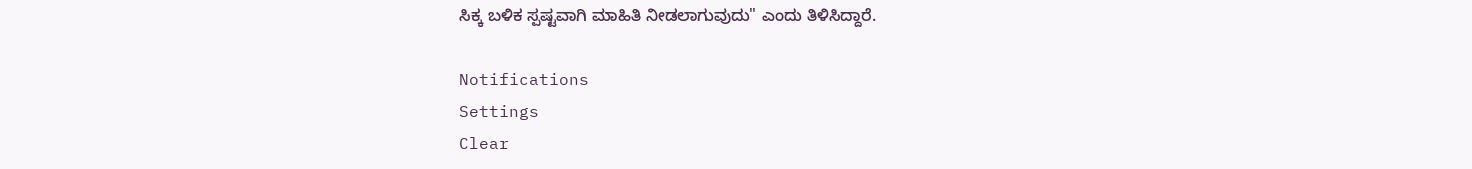ಸಿಕ್ಕ ಬಳಿಕ ಸ್ಪಷ್ಟವಾಗಿ ಮಾಹಿತಿ ನೀಡಲಾಗುವುದು" ಎಂದು ತಿಳಿಸಿದ್ದಾರೆ.

Notifications
Settings
Clear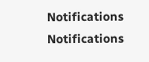Notifications
Notifications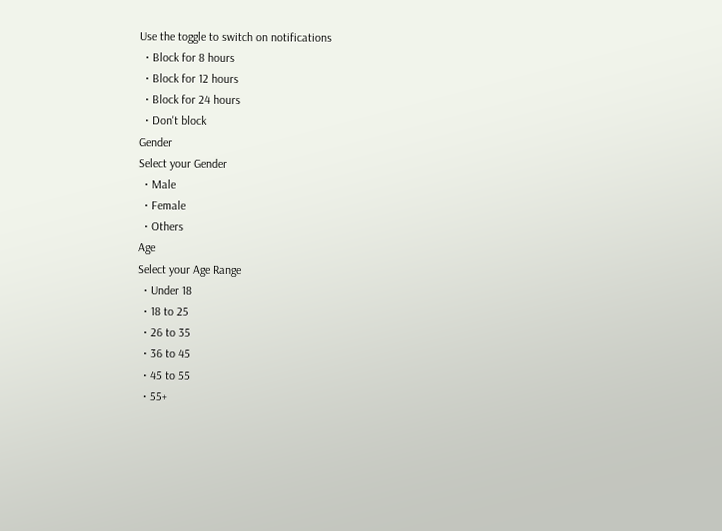Use the toggle to switch on notifications
  • Block for 8 hours
  • Block for 12 hours
  • Block for 24 hours
  • Don't block
Gender
Select your Gender
  • Male
  • Female
  • Others
Age
Select your Age Range
  • Under 18
  • 18 to 25
  • 26 to 35
  • 36 to 45
  • 45 to 55
  • 55+